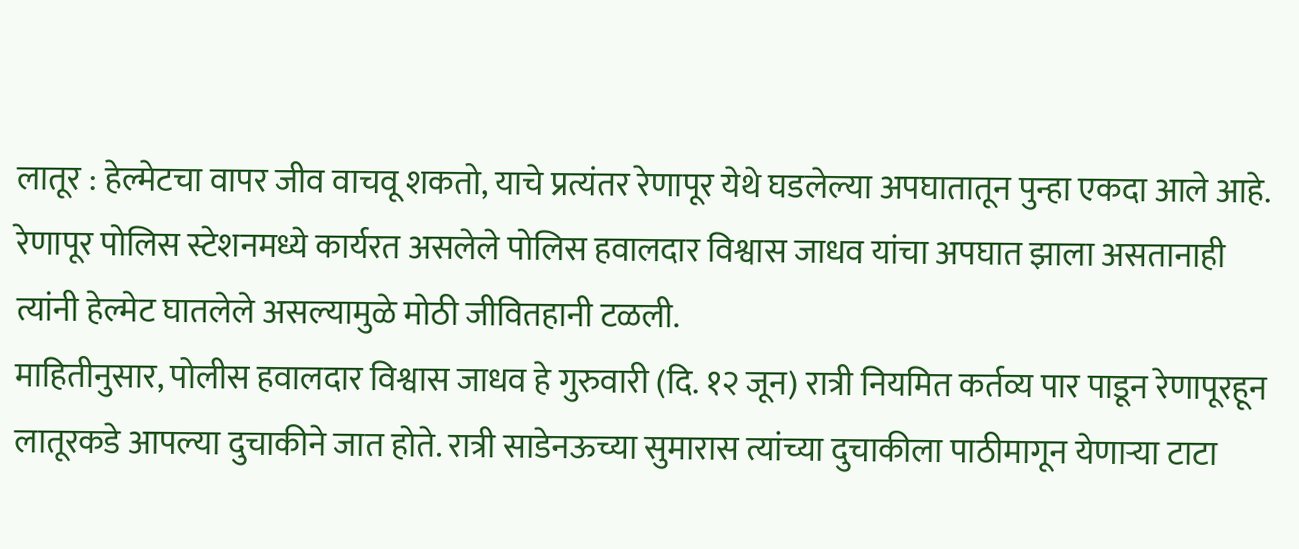लातूर : हेल्मेटचा वापर जीव वाचवू शकतो, याचे प्रत्यंतर रेणापूर येथे घडलेल्या अपघातातून पुन्हा एकदा आले आहे. रेणापूर पोलिस स्टेशनमध्ये कार्यरत असलेले पोलिस हवालदार विश्वास जाधव यांचा अपघात झाला असतानाही त्यांनी हेल्मेट घातलेले असल्यामुळे मोठी जीवितहानी टळली.
माहितीनुसार, पोलीस हवालदार विश्वास जाधव हे गुरुवारी (दि. १२ जून) रात्री नियमित कर्तव्य पार पाडून रेणापूरहून लातूरकडे आपल्या दुचाकीने जात होते. रात्री साडेनऊच्या सुमारास त्यांच्या दुचाकीला पाठीमागून येणाऱ्या टाटा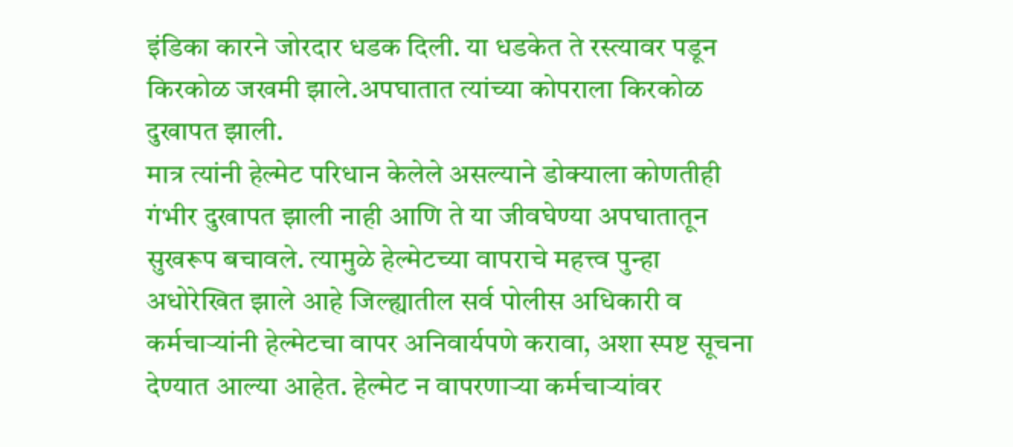इंडिका कारने जोरदार धडक दिली. या धडकेत ते रस्त्यावर पडून किरकोळ जखमी झाले.अपघातात त्यांच्या कोपराला किरकोळ दुखापत झाली.
मात्र त्यांनी हेल्मेट परिधान केलेले असल्याने डोक्याला कोणतीही गंभीर दुखापत झाली नाही आणि ते या जीवघेण्या अपघातातून सुखरूप बचावले. त्यामुळे हेल्मेटच्या वापराचे महत्त्व पुन्हा अधोरेखित झाले आहे जिल्ह्यातील सर्व पोलीस अधिकारी व कर्मचाऱ्यांनी हेल्मेटचा वापर अनिवार्यपणे करावा, अशा स्पष्ट सूचना देण्यात आल्या आहेत. हेल्मेट न वापरणाऱ्या कर्मचाऱ्यांवर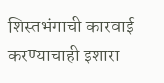शिस्तभंगाची कारवाई करण्याचाही इशारा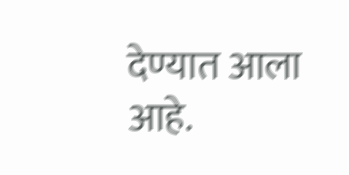देण्यात आला आहे.